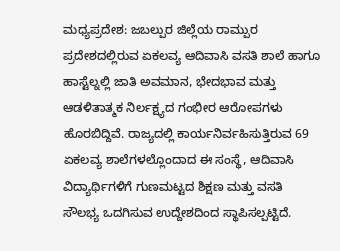ಮಧ್ಯಪ್ರದೇಶ: ಜಬಲ್ಪುರ ಜಿಲ್ಲೆಯ ರಾಮ್ಪುರ ಪ್ರದೇಶದಲ್ಲಿರುವ ಏಕಲವ್ಯ ಆದಿವಾಸಿ ವಸತಿ ಶಾಲೆ ಹಾಗೂ ಹಾಸ್ಟೆಲ್ನಲ್ಲಿ ಜಾತಿ ಅವಮಾನ, ಭೇದಭಾವ ಮತ್ತು ಆಡಳಿತಾತ್ಮಕ ನಿರ್ಲಕ್ಷ್ಯದ ಗಂಭೀರ ಆರೋಪಗಳು ಹೊರಬಿದ್ದಿವೆ. ರಾಜ್ಯದಲ್ಲಿ ಕಾರ್ಯನಿರ್ವಹಿಸುತ್ತಿರುವ 69 ಏಕಲವ್ಯ ಶಾಲೆಗಳಲ್ಲೊಂದಾದ ಈ ಸಂಸ್ಥೆ, ಆದಿವಾಸಿ ವಿದ್ಯಾರ್ಥಿಗಳಿಗೆ ಗುಣಮಟ್ಟದ ಶಿಕ್ಷಣ ಮತ್ತು ವಸತಿ ಸೌಲಭ್ಯ ಒದಗಿಸುವ ಉದ್ದೇಶದಿಂದ ಸ್ಥಾಪಿಸಲ್ಪಟ್ಟಿದೆ.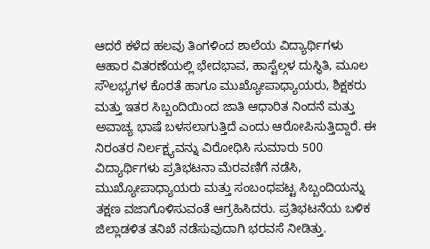ಆದರೆ ಕಳೆದ ಹಲವು ತಿಂಗಳಿಂದ ಶಾಲೆಯ ವಿದ್ಯಾರ್ಥಿಗಳು ಆಹಾರ ವಿತರಣೆಯಲ್ಲಿ ಭೇದಭಾವ, ಹಾಸ್ಟೆಲ್ಗಳ ದುಸ್ಥಿತಿ, ಮೂಲ ಸೌಲಭ್ಯಗಳ ಕೊರತೆ ಹಾಗೂ ಮುಖ್ಯೋಪಾಧ್ಯಾಯರು, ಶಿಕ್ಷಕರು ಮತ್ತು ಇತರ ಸಿಬ್ಬಂದಿಯಿಂದ ಜಾತಿ ಆಧಾರಿತ ನಿಂದನೆ ಮತ್ತು ಅವಾಚ್ಯ ಭಾಷೆ ಬಳಸಲಾಗುತ್ತಿದೆ ಎಂದು ಆರೋಪಿಸುತ್ತಿದ್ದಾರೆ. ಈ ನಿರಂತರ ನಿರ್ಲಕ್ಷ್ಯವನ್ನು ವಿರೋಧಿಸಿ ಸುಮಾರು 500 ವಿದ್ಯಾರ್ಥಿಗಳು ಪ್ರತಿಭಟನಾ ಮೆರವಣಿಗೆ ನಡೆಸಿ, ಮುಖ್ಯೋಪಾಧ್ಯಾಯರು ಮತ್ತು ಸಂಬಂಧಪಟ್ಟ ಸಿಬ್ಬಂದಿಯನ್ನು ತಕ್ಷಣ ವಜಾಗೊಳಿಸುವಂತೆ ಆಗ್ರಹಿಸಿದರು. ಪ್ರತಿಭಟನೆಯ ಬಳಿಕ ಜಿಲ್ಲಾಡಳಿತ ತನಿಖೆ ನಡೆಸುವುದಾಗಿ ಭರವಸೆ ನೀಡಿತ್ತು.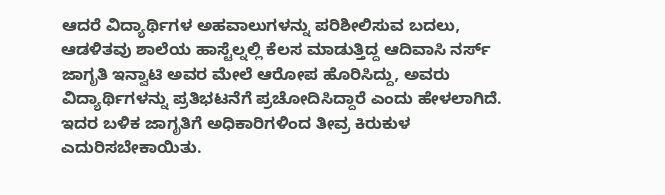ಆದರೆ ವಿದ್ಯಾರ್ಥಿಗಳ ಅಹವಾಲುಗಳನ್ನು ಪರಿಶೀಲಿಸುವ ಬದಲು, ಆಡಳಿತವು ಶಾಲೆಯ ಹಾಸ್ಟೆಲ್ನಲ್ಲಿ ಕೆಲಸ ಮಾಡುತ್ತಿದ್ದ ಆದಿವಾಸಿ ನರ್ಸ್ ಜಾಗೃತಿ ಇನ್ವಾಟಿ ಅವರ ಮೇಲೆ ಆರೋಪ ಹೊರಿಸಿದ್ದು, ಅವರು ವಿದ್ಯಾರ್ಥಿಗಳನ್ನು ಪ್ರತಿಭಟನೆಗೆ ಪ್ರಚೋದಿಸಿದ್ದಾರೆ ಎಂದು ಹೇಳಲಾಗಿದೆ. ಇದರ ಬಳಿಕ ಜಾಗೃತಿಗೆ ಅಧಿಕಾರಿಗಳಿಂದ ತೀವ್ರ ಕಿರುಕುಳ ಎದುರಿಸಬೇಕಾಯಿತು.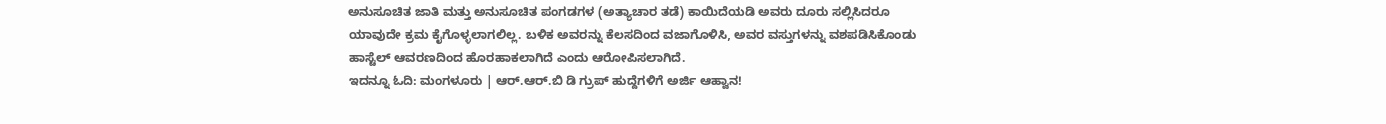ಅನುಸೂಚಿತ ಜಾತಿ ಮತ್ತು ಅನುಸೂಚಿತ ಪಂಗಡಗಳ (ಅತ್ಯಾಚಾರ ತಡೆ) ಕಾಯಿದೆಯಡಿ ಅವರು ದೂರು ಸಲ್ಲಿಸಿದರೂ ಯಾವುದೇ ಕ್ರಮ ಕೈಗೊಳ್ಳಲಾಗಲಿಲ್ಲ. ಬಳಿಕ ಅವರನ್ನು ಕೆಲಸದಿಂದ ವಜಾಗೊಳಿಸಿ, ಅವರ ವಸ್ತುಗಳನ್ನು ವಶಪಡಿಸಿಕೊಂಡು ಹಾಸ್ಟೆಲ್ ಆವರಣದಿಂದ ಹೊರಹಾಕಲಾಗಿದೆ ಎಂದು ಆರೋಪಿಸಲಾಗಿದೆ.
ಇದನ್ನೂ ಓದಿ: ಮಂಗಳೂರು | ಆರ್.ಆರ್.ಬಿ ಡಿ ಗ್ರುಪ್ ಹುದ್ದೆಗಳಿಗೆ ಅರ್ಜಿ ಆಹ್ವಾನ!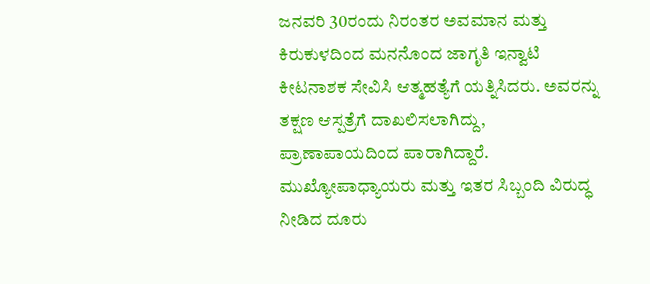ಜನವರಿ 30ರಂದು ನಿರಂತರ ಅವಮಾನ ಮತ್ತು ಕಿರುಕುಳದಿಂದ ಮನನೊಂದ ಜಾಗೃತಿ ಇನ್ವಾಟಿ ಕೀಟನಾಶಕ ಸೇವಿಸಿ ಆತ್ಮಹತ್ಯೆಗೆ ಯತ್ನಿಸಿದರು. ಅವರನ್ನು ತಕ್ಷಣ ಆಸ್ಪತ್ರೆಗೆ ದಾಖಲಿಸಲಾಗಿದ್ದು, ಪ್ರಾಣಾಪಾಯದಿಂದ ಪಾರಾಗಿದ್ದಾರೆ. ಮುಖ್ಯೋಪಾಧ್ಯಾಯರು ಮತ್ತು ಇತರ ಸಿಬ್ಬಂದಿ ವಿರುದ್ಧ ನೀಡಿದ ದೂರು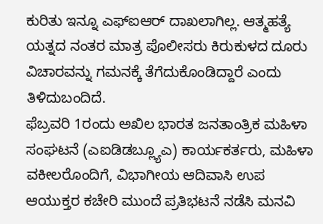ಕುರಿತು ಇನ್ನೂ ಎಫ್ಐಆರ್ ದಾಖಲಾಗಿಲ್ಲ. ಆತ್ಮಹತ್ಯೆ ಯತ್ನದ ನಂತರ ಮಾತ್ರ ಪೊಲೀಸರು ಕಿರುಕುಳದ ದೂರು ವಿಚಾರವನ್ನು ಗಮನಕ್ಕೆ ತೆಗೆದುಕೊಂಡಿದ್ದಾರೆ ಎಂದು ತಿಳಿದುಬಂದಿದೆ.
ಫೆಬ್ರವರಿ 1ರಂದು ಅಖಿಲ ಭಾರತ ಜನತಾಂತ್ರಿಕ ಮಹಿಳಾ ಸಂಘಟನೆ (ಎಐಡಿಡಬ್ಲ್ಯೂಎ) ಕಾರ್ಯಕರ್ತರು, ಮಹಿಳಾ ವಕೀಲರೊಂದಿಗೆ, ವಿಭಾಗೀಯ ಆದಿವಾಸಿ ಉಪ ಆಯುಕ್ತರ ಕಚೇರಿ ಮುಂದೆ ಪ್ರತಿಭಟನೆ ನಡೆಸಿ ಮನವಿ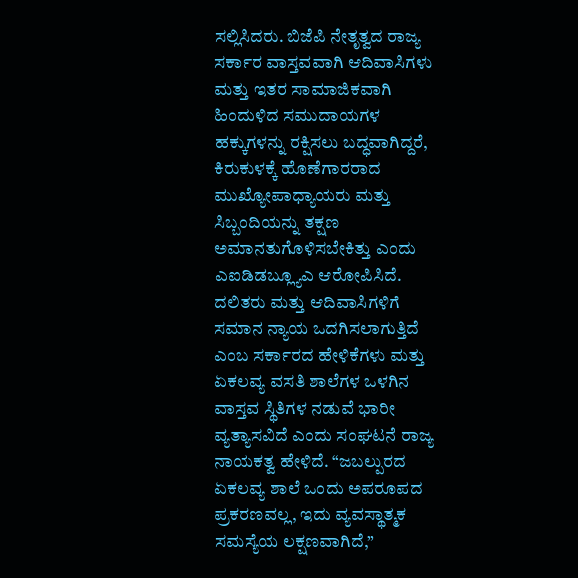ಸಲ್ಲಿಸಿದರು. ಬಿಜೆಪಿ ನೇತೃತ್ವದ ರಾಜ್ಯ ಸರ್ಕಾರ ವಾಸ್ತವವಾಗಿ ಆದಿವಾಸಿಗಳು ಮತ್ತು ಇತರ ಸಾಮಾಜಿಕವಾಗಿ ಹಿಂದುಳಿದ ಸಮುದಾಯಗಳ ಹಕ್ಕುಗಳನ್ನು ರಕ್ಷಿಸಲು ಬದ್ಧವಾಗಿದ್ದರೆ, ಕಿರುಕುಳಕ್ಕೆ ಹೊಣೆಗಾರರಾದ ಮುಖ್ಯೋಪಾಧ್ಯಾಯರು ಮತ್ತು ಸಿಬ್ಬಂದಿಯನ್ನು ತಕ್ಷಣ ಅಮಾನತುಗೊಳಿಸಬೇಕಿತ್ತು ಎಂದು ಎಐಡಿಡಬ್ಲ್ಯೂಎ ಆರೋಪಿಸಿದೆ.
ದಲಿತರು ಮತ್ತು ಆದಿವಾಸಿಗಳಿಗೆ ಸಮಾನ ನ್ಯಾಯ ಒದಗಿಸಲಾಗುತ್ತಿದೆ ಎಂಬ ಸರ್ಕಾರದ ಹೇಳಿಕೆಗಳು ಮತ್ತು ಏಕಲವ್ಯ ವಸತಿ ಶಾಲೆಗಳ ಒಳಗಿನ ವಾಸ್ತವ ಸ್ಥಿತಿಗಳ ನಡುವೆ ಭಾರೀ ವ್ಯತ್ಯಾಸವಿದೆ ಎಂದು ಸಂಘಟನೆ ರಾಜ್ಯ ನಾಯಕತ್ವ ಹೇಳಿದೆ. “ಜಬಲ್ಪುರದ ಏಕಲವ್ಯ ಶಾಲೆ ಒಂದು ಅಪರೂಪದ ಪ್ರಕರಣವಲ್ಲ, ಇದು ವ್ಯವಸ್ಥಾತ್ಮಕ ಸಮಸ್ಯೆಯ ಲಕ್ಷಣವಾಗಿದೆ,”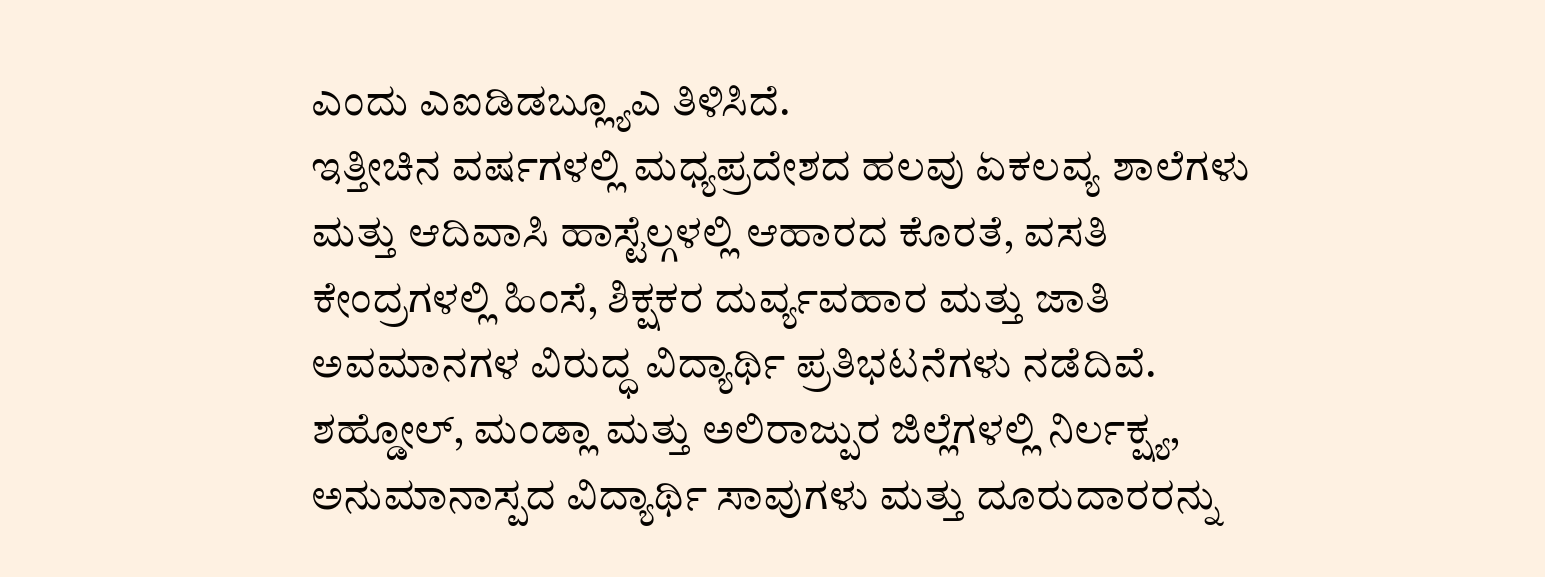ಎಂದು ಎಐಡಿಡಬ್ಲ್ಯೂಎ ತಿಳಿಸಿದೆ.
ಇತ್ತೀಚಿನ ವರ್ಷಗಳಲ್ಲಿ ಮಧ್ಯಪ್ರದೇಶದ ಹಲವು ಏಕಲವ್ಯ ಶಾಲೆಗಳು ಮತ್ತು ಆದಿವಾಸಿ ಹಾಸ್ಟೆಲ್ಗಳಲ್ಲಿ ಆಹಾರದ ಕೊರತೆ, ವಸತಿ ಕೇಂದ್ರಗಳಲ್ಲಿ ಹಿಂಸೆ, ಶಿಕ್ಷಕರ ದುರ್ವ್ಯವಹಾರ ಮತ್ತು ಜಾತಿ ಅವಮಾನಗಳ ವಿರುದ್ಧ ವಿದ್ಯಾರ್ಥಿ ಪ್ರತಿಭಟನೆಗಳು ನಡೆದಿವೆ. ಶಹ್ಡೋಲ್, ಮಂಡ್ಲಾ ಮತ್ತು ಅಲಿರಾಜ್ಪುರ ಜಿಲ್ಲೆಗಳಲ್ಲಿ ನಿರ್ಲಕ್ಷ್ಯ, ಅನುಮಾನಾಸ್ಪದ ವಿದ್ಯಾರ್ಥಿ ಸಾವುಗಳು ಮತ್ತು ದೂರುದಾರರನ್ನು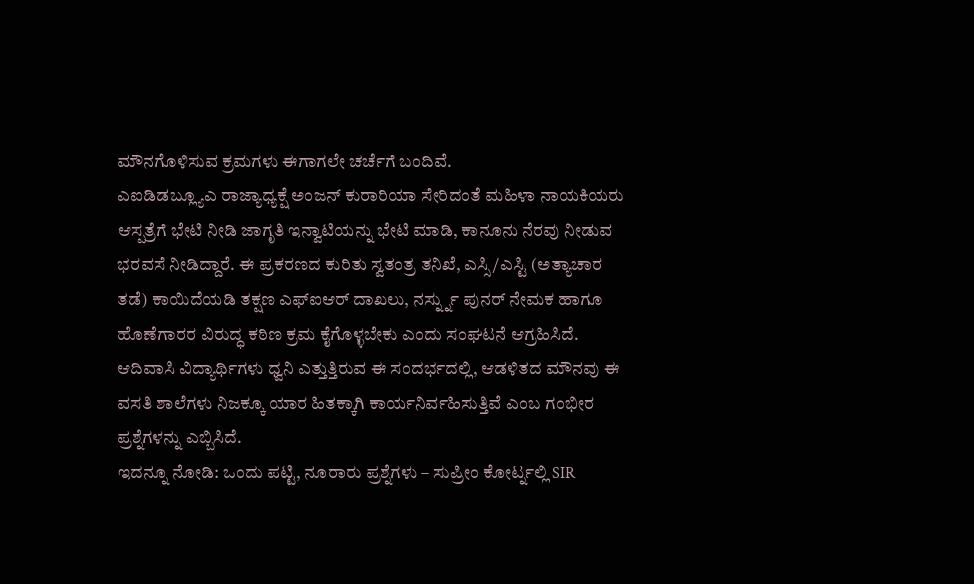ಮೌನಗೊಳಿಸುವ ಕ್ರಮಗಳು ಈಗಾಗಲೇ ಚರ್ಚೆಗೆ ಬಂದಿವೆ.
ಎಐಡಿಡಬ್ಲ್ಯೂಎ ರಾಜ್ಯಾಧ್ಯಕ್ಷೆ ಅಂಜನ್ ಕುರಾರಿಯಾ ಸೇರಿದಂತೆ ಮಹಿಳಾ ನಾಯಕಿಯರು ಆಸ್ಪತ್ರೆಗೆ ಭೇಟಿ ನೀಡಿ ಜಾಗೃತಿ ಇನ್ವಾಟಿಯನ್ನು ಭೇಟಿ ಮಾಡಿ, ಕಾನೂನು ನೆರವು ನೀಡುವ ಭರವಸೆ ನೀಡಿದ್ದಾರೆ. ಈ ಪ್ರಕರಣದ ಕುರಿತು ಸ್ವತಂತ್ರ ತನಿಖೆ, ಎಸ್ಸಿ/ಎಸ್ಟಿ (ಅತ್ಯಾಚಾರ ತಡೆ) ಕಾಯಿದೆಯಡಿ ತಕ್ಷಣ ಎಫ್ಐಆರ್ ದಾಖಲು, ನರ್ಸ್ನ್ನು ಪುನರ್ ನೇಮಕ ಹಾಗೂ ಹೊಣೆಗಾರರ ವಿರುದ್ಧ ಕಠಿಣ ಕ್ರಮ ಕೈಗೊಳ್ಳಬೇಕು ಎಂದು ಸಂಘಟನೆ ಆಗ್ರಹಿಸಿದೆ.
ಆದಿವಾಸಿ ವಿದ್ಯಾರ್ಥಿಗಳು ಧ್ವನಿ ಎತ್ತುತ್ತಿರುವ ಈ ಸಂದರ್ಭದಲ್ಲಿ, ಆಡಳಿತದ ಮೌನವು ಈ ವಸತಿ ಶಾಲೆಗಳು ನಿಜಕ್ಕೂ ಯಾರ ಹಿತಕ್ಕಾಗಿ ಕಾರ್ಯನಿರ್ವಹಿಸುತ್ತಿವೆ ಎಂಬ ಗಂಭೀರ ಪ್ರಶ್ನೆಗಳನ್ನು ಎಬ್ಬಿಸಿದೆ.
ಇದನ್ನೂ ನೋಡಿ: ಒಂದು ಪಟ್ಟಿ, ನೂರಾರು ಪ್ರಶ್ನೆಗಳು – ಸುಪ್ರೀಂ ಕೋರ್ಟ್ನಲ್ಲಿ SIR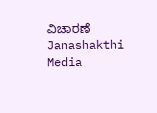ವಿಚಾರಣೆ Janashakthi Media